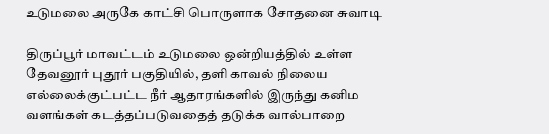உடுமலை அருகே காட்சி பொருளாக சோதனை சுவாடி

திருப்பூர் மாவட்டம் உடுமலை ஒன்றியத்தில் உள்ள தேவனூர் புதூர் பகுதியில், தளி காவல் நிலைய எல்லைக்குட்பட்ட நீர் ஆதாரங்களில் இருந்து கனிம வளங்கள் கடத்தப்படுவதைத் தடுக்க வால்பாறை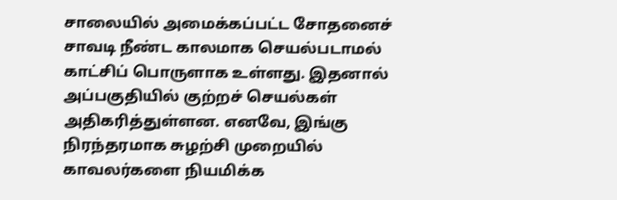சாலையில் அமைக்கப்பட்ட சோதனைச் சாவடி நீண்ட காலமாக செயல்படாமல் காட்சிப் பொருளாக உள்ளது. இதனால் அப்பகுதியில் குற்றச் செயல்கள் அதிகரித்துள்ளன. எனவே, இங்கு நிரந்தரமாக சுழற்சி முறையில் காவலர்களை நியமிக்க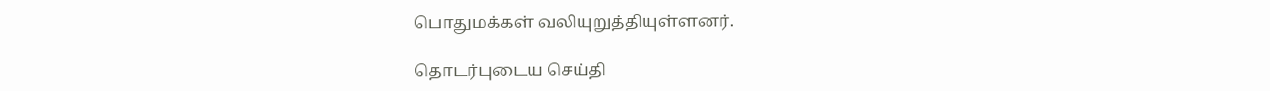பொதுமக்கள் வலியுறுத்தியுள்ளனர்.

தொடர்புடைய செய்தி